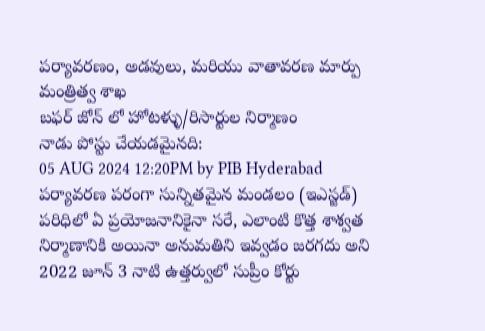పర్యావరణం, అడవులు, మరియు వాతావరణ మార్పు మంత్రిత్వ శాఖ
బఫర్ జోన్ లో హోటళ్ళు/రిసార్టుల నిర్మాణం
నాడు పోస్టు చేయడమైనది:
05 AUG 2024 12:20PM by PIB Hyderabad
పర్యావరణ పరంగా సున్నితమైన మండలం (ఇఎస్జడ్) పరిధిలో ఏ ప్రయోజనానికైనా సరే, ఎలాంటి కొత్త శాశ్వత నిర్మాణానికి అయినా అనుమతిని ఇవ్వడం జరగదు అని 2022 జూన్ 3 నాటి ఉత్తర్వులో సుప్రీం కోర్టు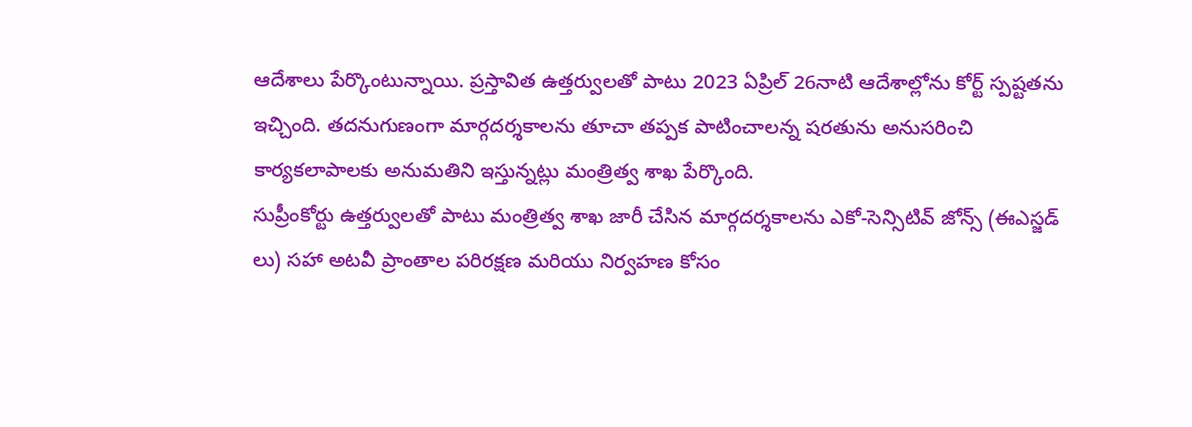ఆదేశాలు పేర్కొంటున్నాయి. ప్రస్తావిత ఉత్తర్వులతో పాటు 2023 ఏప్రిల్ 26నాటి ఆదేశాల్లోను కోర్ట్ స్పష్టతను ఇచ్చింది. తదనుగుణంగా మార్గదర్శకాలను తూచా తప్పక పాటించాలన్న షరతును అనుసరించి కార్యకలాపాలకు అనుమతిని ఇస్తున్నట్లు మంత్రిత్వ శాఖ పేర్కొంది.
సుప్రీంకోర్టు ఉత్తర్వులతో పాటు మంత్రిత్వ శాఖ జారీ చేసిన మార్గదర్శకాలను ఎకో-సెన్సిటివ్ జోన్స్ (ఈఎస్జడ్ లు) సహా అటవీ ప్రాంతాల పరిరక్షణ మరియు నిర్వహణ కోసం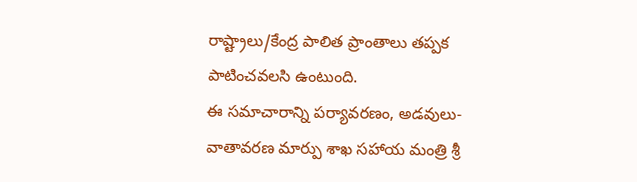రాష్ట్రాలు/కేంద్ర పాలిత ప్రాంతాలు తప్పక పాటించవలసి ఉంటుంది.
ఈ సమాచారాన్ని పర్యావరణం, అడవులు-వాతావరణ మార్పు శాఖ సహాయ మంత్రి శ్రీ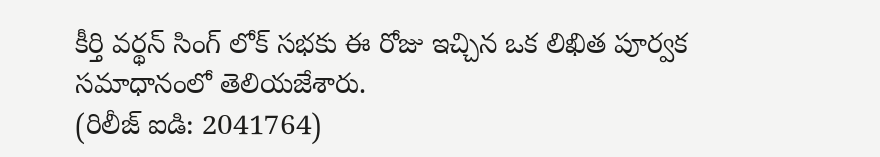కీర్తి వర్థన్ సింగ్ లోక్ సభకు ఈ రోజు ఇచ్చిన ఒక లిఖిత పూర్వక సమాధానంలో తెలియజేశారు.
(రిలీజ్ ఐడి: 2041764)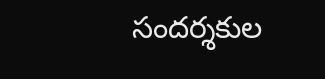సందర్శకుల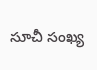సూచీ సంఖ్య